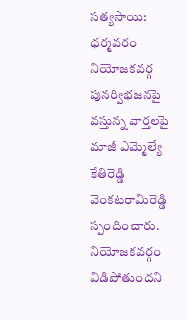సత్యసాయి: ధర్మవరం నియోజకవర్గ పునర్విభజనపై వస్తున్న వార్తలపై మాజీ ఎమ్మెల్యే కేతిరెడ్డి వెంకటరామిరెడ్డి స్పందించారు. నియోజకవర్గం విడిపోతుందని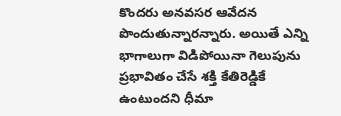కొందరు అనవసర ఆవేదన పొందుతున్నారన్నారు. అయితే ఎన్ని భాగాలుగా విడిపోయినా గెలుపును ప్రభావితం చేసే శక్తి కేతిరెడ్డికే ఉంటుందని ధీమా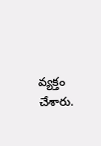వ్యక్తం చేశారు.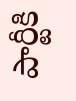పార్టీకి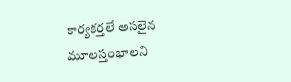కార్యకర్తలే అసలైన మూలస్తంభాలని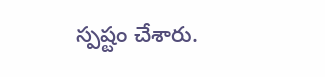స్పష్టం చేశారు.